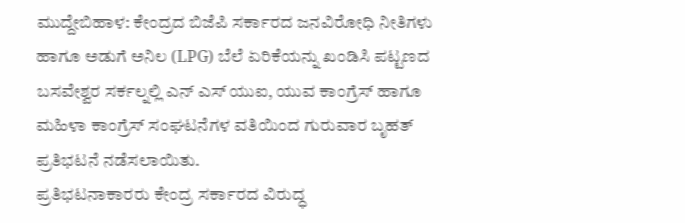ಮುದ್ದೇಬಿಹಾಳ: ಕೇಂದ್ರದ ಬಿಜೆಪಿ ಸರ್ಕಾರದ ಜನವಿರೋಧಿ ನೀತಿಗಳು ಹಾಗೂ ಅಡುಗೆ ಅನಿಲ (LPG) ಬೆಲೆ ಏರಿಕೆಯನ್ನು ಖಂಡಿಸಿ ಪಟ್ಟಣದ ಬಸವೇಶ್ವರ ಸರ್ಕಲ್ನಲ್ಲಿ ಎನ್ ಎಸ್ ಯುಐ, ಯುವ ಕಾಂಗ್ರೆಸ್ ಹಾಗೂ ಮಹಿಳಾ ಕಾಂಗ್ರೆಸ್ ಸಂಘಟನೆಗಳ ವತಿಯಿಂದ ಗುರುವಾರ ಬೃಹತ್ ಪ್ರತಿಭಟನೆ ನಡೆಸಲಾಯಿತು.
ಪ್ರತಿಭಟನಾಕಾರರು ಕೇಂದ್ರ ಸರ್ಕಾರದ ವಿರುದ್ಧ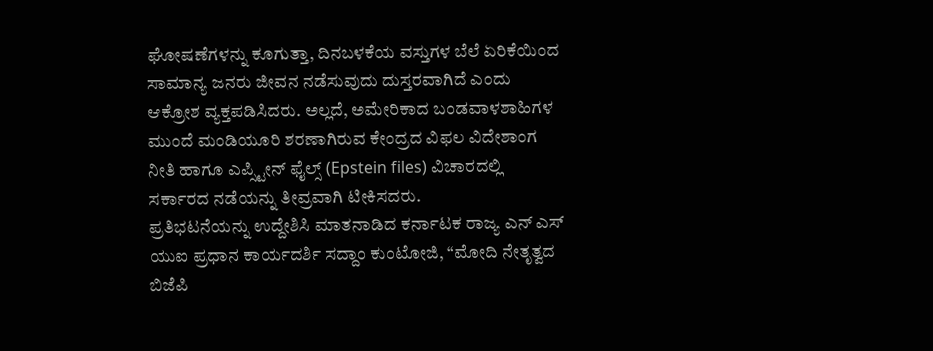ಘೋಷಣೆಗಳನ್ನು ಕೂಗುತ್ತಾ, ದಿನಬಳಕೆಯ ವಸ್ತುಗಳ ಬೆಲೆ ಏರಿಕೆಯಿಂದ ಸಾಮಾನ್ಯ ಜನರು ಜೀವನ ನಡೆಸುವುದು ದುಸ್ತರವಾಗಿದೆ ಎಂದು ಆಕ್ರೋಶ ವ್ಯಕ್ತಪಡಿಸಿದರು. ಅಲ್ಲದೆ, ಅಮೇರಿಕಾದ ಬಂಡವಾಳಶಾಹಿಗಳ ಮುಂದೆ ಮಂಡಿಯೂರಿ ಶರಣಾಗಿರುವ ಕೇಂದ್ರದ ವಿಫಲ ವಿದೇಶಾಂಗ ನೀತಿ ಹಾಗೂ ಎಪ್ಸ್ಟೀನ್ ಫೈಲ್ಸ್ (Epstein files) ವಿಚಾರದಲ್ಲಿ ಸರ್ಕಾರದ ನಡೆಯನ್ನು ತೀವ್ರವಾಗಿ ಟೀಕಿಸದರು.
ಪ್ರತಿಭಟನೆಯನ್ನು ಉದ್ದೇಶಿಸಿ ಮಾತನಾಡಿದ ಕರ್ನಾಟಕ ರಾಜ್ಯ ಎನ್ ಎಸ್ ಯುಐ ಪ್ರಧಾನ ಕಾರ್ಯದರ್ಶಿ ಸದ್ದಾಂ ಕುಂಟೋಜಿ, “ಮೋದಿ ನೇತೃತ್ವದ ಬಿಜೆಪಿ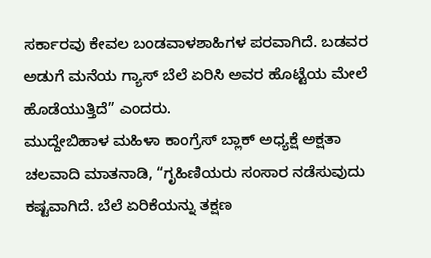ಸರ್ಕಾರವು ಕೇವಲ ಬಂಡವಾಳಶಾಹಿಗಳ ಪರವಾಗಿದೆ. ಬಡವರ ಅಡುಗೆ ಮನೆಯ ಗ್ಯಾಸ್ ಬೆಲೆ ಏರಿಸಿ ಅವರ ಹೊಟ್ಟೆಯ ಮೇಲೆ ಹೊಡೆಯುತ್ತಿದೆ” ಎಂದರು.
ಮುದ್ದೇಬಿಹಾಳ ಮಹಿಳಾ ಕಾಂಗ್ರೆಸ್ ಬ್ಲಾಕ್ ಅಧ್ಯಕ್ಷೆ ಅಕ್ಷತಾ ಚಲವಾದಿ ಮಾತನಾಡಿ, “ಗೃಹಿಣಿಯರು ಸಂಸಾರ ನಡೆಸುವುದು ಕಷ್ಟವಾಗಿದೆ. ಬೆಲೆ ಏರಿಕೆಯನ್ನು ತಕ್ಷಣ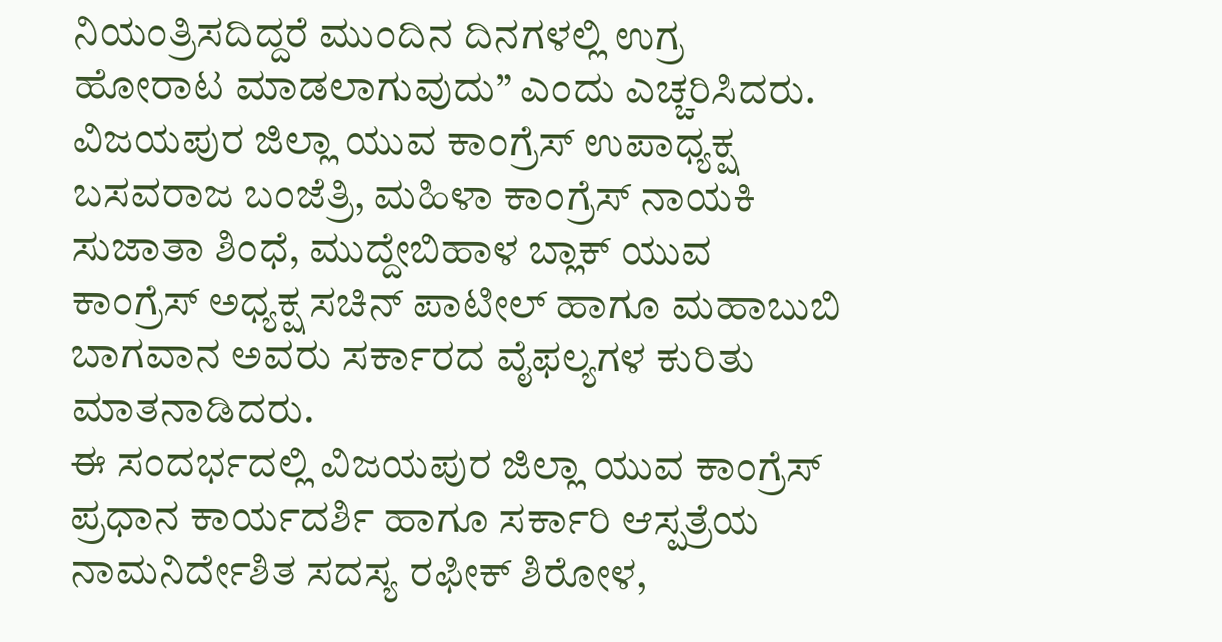ನಿಯಂತ್ರಿಸದಿದ್ದರೆ ಮುಂದಿನ ದಿನಗಳಲ್ಲಿ ಉಗ್ರ ಹೋರಾಟ ಮಾಡಲಾಗುವುದು” ಎಂದು ಎಚ್ಚರಿಸಿದರು.
ವಿಜಯಪುರ ಜಿಲ್ಲಾ ಯುವ ಕಾಂಗ್ರೆಸ್ ಉಪಾಧ್ಯಕ್ಷ ಬಸವರಾಜ ಬಂಜೆತ್ರಿ, ಮಹಿಳಾ ಕಾಂಗ್ರೆಸ್ ನಾಯಕಿ ಸುಜಾತಾ ಶಿಂಧೆ, ಮುದ್ದೇಬಿಹಾಳ ಬ್ಲಾಕ್ ಯುವ ಕಾಂಗ್ರೆಸ್ ಅಧ್ಯಕ್ಷ ಸಚಿನ್ ಪಾಟೀಲ್ ಹಾಗೂ ಮಹಾಬುಬಿ ಬಾಗವಾನ ಅವರು ಸರ್ಕಾರದ ವೈಫಲ್ಯಗಳ ಕುರಿತು ಮಾತನಾಡಿದರು.
ಈ ಸಂದರ್ಭದಲ್ಲಿ ವಿಜಯಪುರ ಜಿಲ್ಲಾ ಯುವ ಕಾಂಗ್ರೆಸ್ ಪ್ರಧಾನ ಕಾರ್ಯದರ್ಶಿ ಹಾಗೂ ಸರ್ಕಾರಿ ಆಸ್ಪತ್ರೆಯ ನಾಮನಿರ್ದೇಶಿತ ಸದಸ್ಯ ರಫೀಕ್ ಶಿರೋಳ,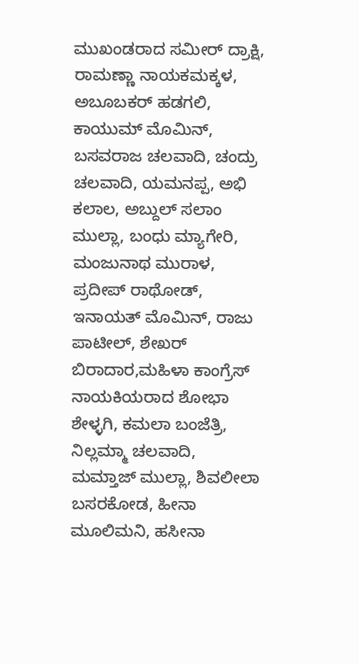ಮುಖಂಡರಾದ ಸಮೀರ್ ದ್ರಾಕ್ಷಿ, ರಾಮಣ್ಣಾ ನಾಯಕಮಕ್ಕಳ, ಅಬೂಬಕರ್ ಹಡಗಲಿ, ಕಾಯುಮ್ ಮೊಮಿನ್, ಬಸವರಾಜ ಚಲವಾದಿ, ಚಂದ್ರು ಚಲವಾದಿ, ಯಮನಪ್ಪ, ಅಭಿ ಕಲಾಲ, ಅಬ್ದುಲ್ ಸಲಾಂ ಮುಲ್ಲಾ, ಬಂಧು ಮ್ಯಾಗೇರಿ, ಮಂಜುನಾಥ ಮುರಾಳ, ಪ್ರದೀಪ್ ರಾಥೋಡ್, ಇನಾಯತ್ ಮೊಮಿನ್, ರಾಜು ಪಾಟೀಲ್, ಶೇಖರ್ ಬಿರಾದಾರ,ಮಹಿಳಾ ಕಾಂಗ್ರೆಸ್ ನಾಯಕಿಯರಾದ ಶೋಭಾ ಶೇಳ್ಳಗಿ, ಕಮಲಾ ಬಂಜೆತ್ರಿ, ನಿಲ್ಲಮ್ಮಾ ಚಲವಾದಿ, ಮಮ್ತಾಜ್ ಮುಲ್ಲಾ, ಶಿವಲೀಲಾ ಬಸರಕೋಡ, ಹೀನಾ ಮೂಲಿಮನಿ, ಹಸೀನಾ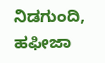ನಿಡಗುಂದಿ, ಹಫೀಜಾ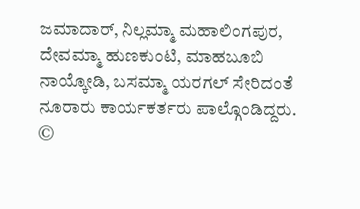ಜಮಾದಾರ್, ನಿಲ್ಲಮ್ಮಾ ಮಹಾಲಿಂಗಪುರ, ದೇವಮ್ಮಾ ಹುಣಕುಂಟಿ, ಮಾಹಬೂಬಿ ನಾಯ್ಕೋಡಿ, ಬಸಮ್ಮಾ ಯರಗಲ್ ಸೇರಿದಂತೆ ನೂರಾರು ಕಾರ್ಯಕರ್ತರು ಪಾಲ್ಗೊಂಡಿದ್ದರು.
©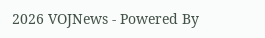2026 VOJNews - Powered By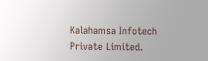Kalahamsa Infotech Private Limited.